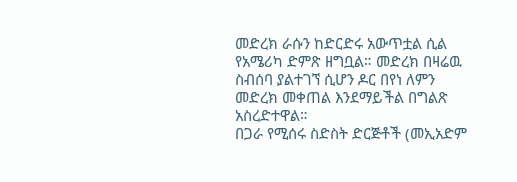መድረክ ራሱን ከድርድሩ አውጥቷል ሲል የአሜሪካ ድምጽ ዘግቧል። መድረክ በዛሬዉ ስብሰባ ያልተገኘ ሲሆን ዶር በየነ ለምን መድረክ መቀጠል እንደማይችል በግልጽ አስረድተዋል።
በጋራ የሚሰሩ ስድስት ድርጅቶች (መኢአድም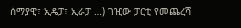ሰማያዊ፣ ኢዴፓ፣ ኢራፓ …) ገዢው ፓርቲ የመጨረሻ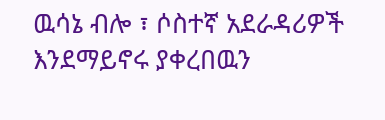ዉሳኔ ብሎ ፣ ሶስተኛ አደራዳሪዎች እንደማይኖሩ ያቀረበዉን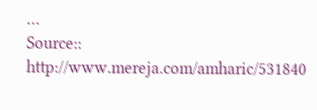…
Source:: http://www.mereja.com/amharic/531840